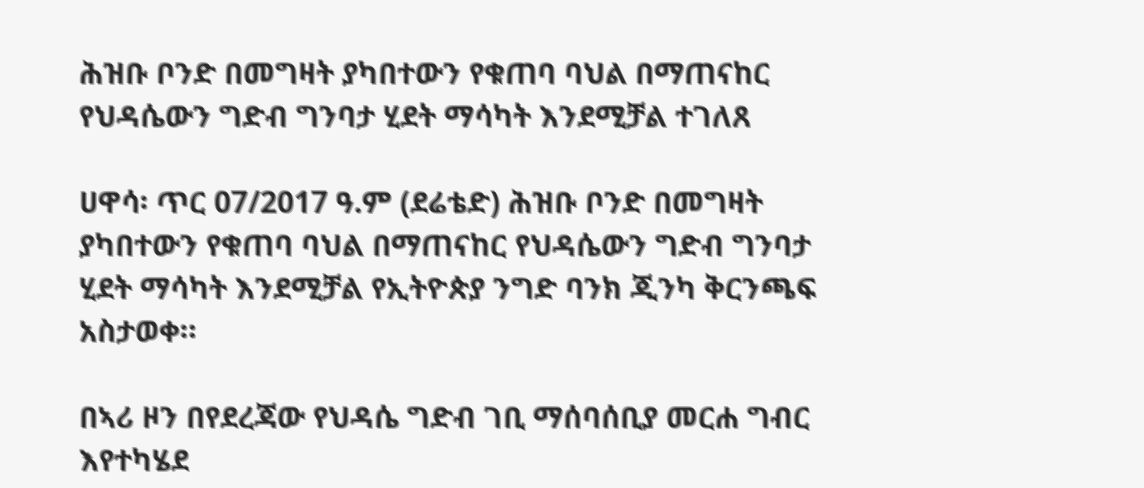ሕዝቡ ቦንድ በመግዛት ያካበተውን የቁጠባ ባህል በማጠናከር የህዳሴውን ግድብ ግንባታ ሂደት ማሳካት እንደሚቻል ተገለጸ

ሀዋሳ፡ ጥር 07/2017 ዓ.ም (ደሬቴድ) ሕዝቡ ቦንድ በመግዛት ያካበተውን የቁጠባ ባህል በማጠናከር የህዳሴውን ግድብ ግንባታ ሂደት ማሳካት እንደሚቻል የኢትዮጵያ ንግድ ባንክ ጂንካ ቅርንጫፍ አስታወቀ።

በኣሪ ዞን በየደረጃው የህዳሴ ግድብ ገቢ ማሰባሰቢያ መርሐ ግብር እየተካሄደ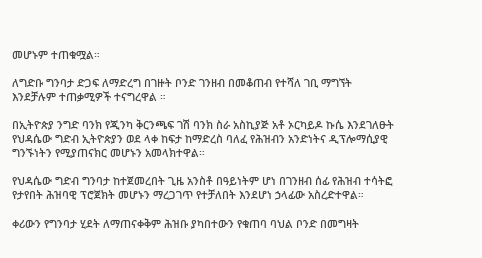መሆኑም ተጠቁሟል።

ለግድቡ ግንባታ ድጋፍ ለማድረግ በገዙት ቦንድ ገንዘብ በመቆጠብ የተሻለ ገቢ ማግኘት እንደቻሉም ተጠቃሚዎች ተናግረዋል ።

በኢትዮጵያ ንግድ ባንክ የጂንካ ቅርንጫፍ ገሽ ባንክ ስራ አስኪያጅ አቶ ኦርካይዶ ኩሴ እንደገለፁት የህዳሴው ግድብ ኢትዮጵያን ወደ ላቀ ከፍታ ከማድረስ ባለፈ የሕዝብን አንድነትና ዲፕሎማሲያዊ ግንኙነትን የሚያጠናክር መሆኑን አመላክተዋል።

የህዳሴው ግድብ ግንባታ ከተጀመረበት ጊዜ አንስቶ በዓይነትም ሆነ በገንዘብ ሰፊ የሕዝብ ተሳትፎ የታየበት ሕዝባዊ ፕሮጀክት መሆኑን ማረጋገጥ የተቻለበት እንደሆነ ኃላፊው አስረድተዋል።

ቀሪውን የግንባታ ሂደት ለማጠናቀቅም ሕዝቡ ያካበተውን የቁጠባ ባህል ቦንድ በመግዛት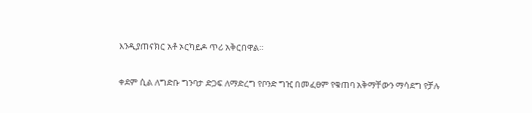እንዲያጠናክር አቶ ኦርካይዶ ጥሪ አቅርበዋል።

ቀደም ሲል ለግድቡ ግንባታ ድጋፍ ለማድረግ የቦንድ ግዢ በመፈፀም የቁጠባ አቅማቸውን ማሳደግ የቻሉ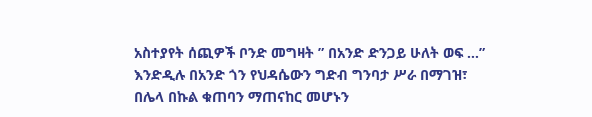አስተያየት ሰጪዎች ቦንድ መግዛት ” በአንድ ድንጋይ ሁለት ወፍ …” እንድዲሉ በአንድ ጎን የህዳሴውን ግድብ ግንባታ ሥራ በማገዝ፣ በሌላ በኩል ቁጠባን ማጠናከር መሆኑን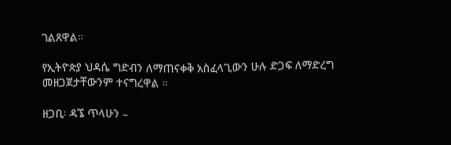ገልጸዋል።

የኢትዮጵያ ህዳሴ ግድብን ለማጠናቀቅ አስፈላጊውን ሁሉ ድጋፍ ለማድረግ መዘጋጀታቸውንም ተናግረዋል ።

ዘጋቢ፡ ዳኜ ጥላሁን –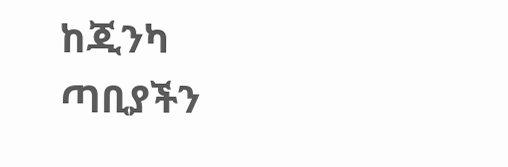ከጂንካ ጣቢያችን